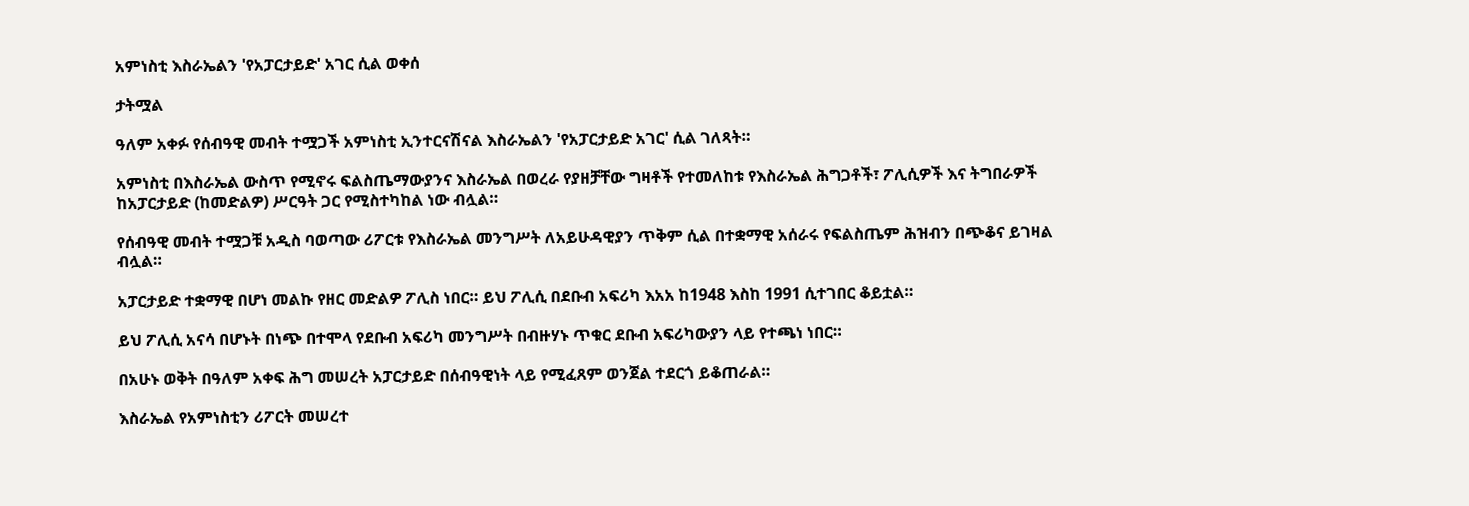አምነስቲ እስራኤልን 'የአፓርታይድ' አገር ሲል ወቀሰ

ታትሟል

ዓለም አቀፉ የሰብዓዊ መብት ተሟጋች አምነስቲ ኢንተርናሽናል እስራኤልን 'የአፓርታይድ አገር' ሲል ገለጻት።

አምነስቲ በእስራኤል ውስጥ የሚኖሩ ፍልስጤማውያንና እስራኤል በወረራ የያዘቻቸው ግዛቶች የተመለከቱ የእስራኤል ሕግጋቶች፣ ፖሊሲዎች እና ትግበራዎች ከአፓርታይድ (ከመድልዎ) ሥርዓት ጋር የሚስተካከል ነው ብሏል።

የሰብዓዊ መብት ተሟጋቹ አዲስ ባወጣው ሪፖርቱ የእስራኤል መንግሥት ለአይሁዳዊያን ጥቅም ሲል በተቋማዊ አሰራሩ የፍልስጤም ሕዝብን በጭቆና ይገዛል ብሏል።

አፓርታይድ ተቋማዊ በሆነ መልኩ የዘር መድልዎ ፖሊስ ነበር። ይህ ፖሊሲ በደቡብ አፍሪካ እአአ ከ1948 እስከ 1991 ሲተገበር ቆይቷል።

ይህ ፖሊሲ አናሳ በሆኑት በነጭ በተሞላ የደቡብ አፍሪካ መንግሥት በብዙሃኑ ጥቁር ደቡብ አፍሪካውያን ላይ የተጫነ ነበር።

በአሁኑ ወቅት በዓለም አቀፍ ሕግ መሠረት አፓርታይድ በሰብዓዊነት ላይ የሚፈጸም ወንጀል ተደርጎ ይቆጠራል።

እስራኤል የአምነስቲን ሪፖርት መሠረተ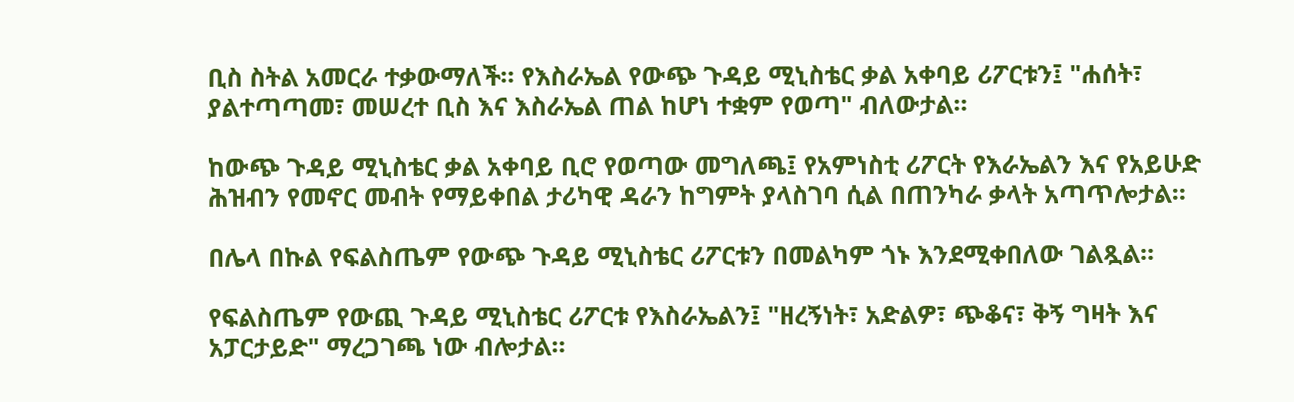ቢስ ስትል አመርራ ተቃውማለች። የእስራኤል የውጭ ጉዳይ ሚኒስቴር ቃል አቀባይ ሪፖርቱን፤ "ሐሰት፣ ያልተጣጣመ፣ መሠረተ ቢስ እና እስራኤል ጠል ከሆነ ተቋም የወጣ" ብለውታል።

ከውጭ ጉዳይ ሚኒስቴር ቃል አቀባይ ቢሮ የወጣው መግለጫ፤ የአምነስቲ ሪፖርት የእራኤልን እና የአይሁድ ሕዝብን የመኖር መብት የማይቀበል ታሪካዊ ዳራን ከግምት ያላስገባ ሲል በጠንካራ ቃላት አጣጥሎታል።

በሌላ በኩል የፍልስጤም የውጭ ጉዳይ ሚኒስቴር ሪፖርቱን በመልካም ጎኑ እንደሚቀበለው ገልጿል።

የፍልስጤም የውጪ ጉዳይ ሚኒስቴር ሪፖርቱ የእስራኤልን፤ "ዘረኝነት፣ አድልዎ፣ ጭቆና፣ ቅኝ ግዛት እና አፓርታይድ" ማረጋገጫ ነው ብሎታል።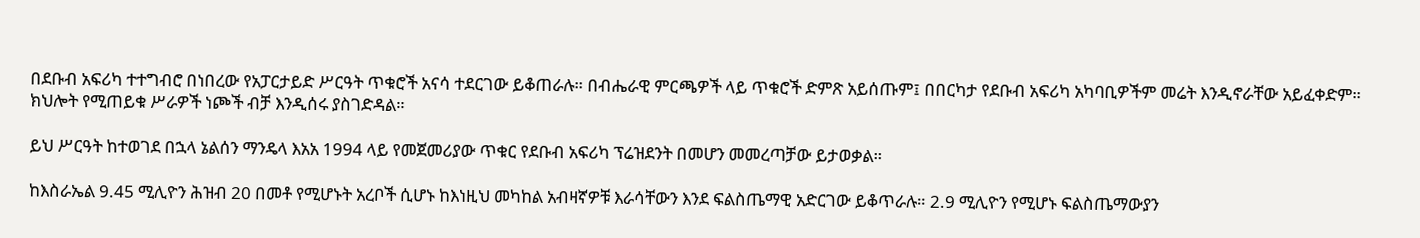በደቡብ አፍሪካ ተተግብሮ በነበረው የአፓርታይድ ሥርዓት ጥቁሮች አናሳ ተደርገው ይቆጠራሉ። በብሔራዊ ምርጫዎች ላይ ጥቁሮች ድምጽ አይሰጡም፤ በበርካታ የደቡብ አፍሪካ አካባቢዎችም መሬት እንዲኖራቸው አይፈቀድም። ክህሎት የሚጠይቁ ሥራዎች ነጮች ብቻ እንዲሰሩ ያስገድዳል።

ይህ ሥርዓት ከተወገደ በኋላ ኔልሰን ማንዴላ እአአ 1994 ላይ የመጀመሪያው ጥቁር የደቡብ አፍሪካ ፕሬዝደንት በመሆን መመረጣቻው ይታወቃል።

ከእስራኤል 9.45 ሚሊዮን ሕዝብ 20 በመቶ የሚሆኑት አረቦች ሲሆኑ ከእነዚህ መካከል አብዛኛዎቹ እራሳቸውን እንደ ፍልስጤማዊ አድርገው ይቆጥራሉ። 2.9 ሚሊዮን የሚሆኑ ፍልስጤማውያን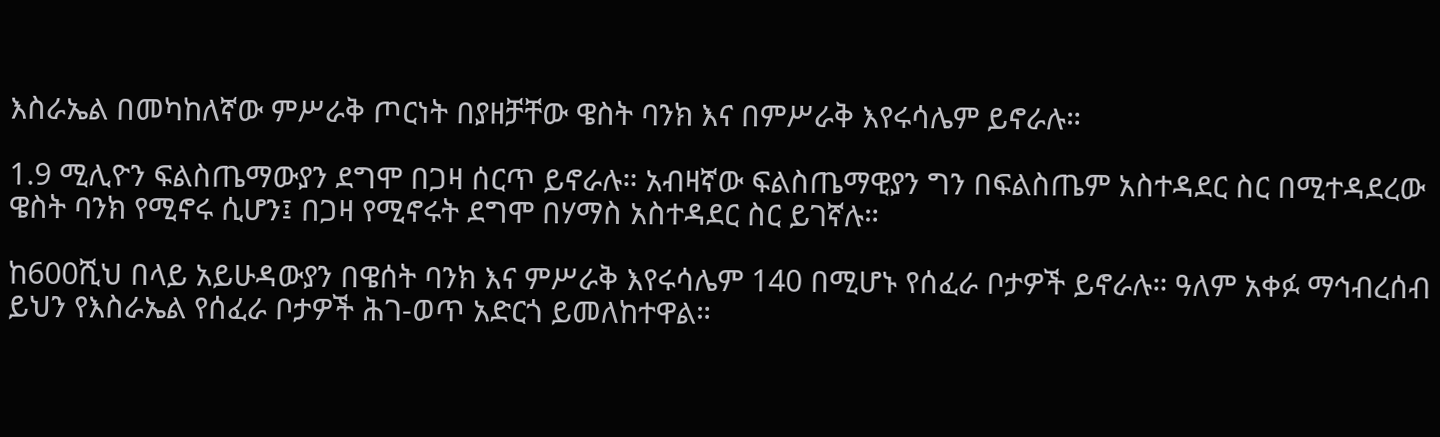እስራኤል በመካከለኛው ምሥራቅ ጦርነት በያዘቻቸው ዌስት ባንክ እና በምሥራቅ እየሩሳሌም ይኖራሉ።

1.9 ሚሊዮን ፍልስጤማውያን ደግሞ በጋዛ ሰርጥ ይኖራሉ። አብዛኛው ፍልስጤማዊያን ግን በፍልስጤም አስተዳደር ስር በሚተዳደረው ዌስት ባንክ የሚኖሩ ሲሆን፤ በጋዛ የሚኖሩት ደግሞ በሃማስ አስተዳደር ስር ይገኛሉ።

ከ600ሺህ በላይ አይሁዳውያን በዌሰት ባንክ እና ምሥራቅ እየሩሳሌም 140 በሚሆኑ የሰፈራ ቦታዎች ይኖራሉ። ዓለም አቀፉ ማኅብረሰብ ይህን የእስራኤል የሰፈራ ቦታዎች ሕገ-ወጥ አድርጎ ይመለከተዋል።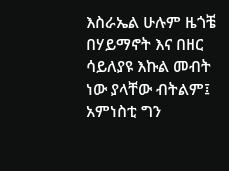እስራኤል ሁሉም ዜጎቼ በሃይማኖት እና በዘር ሳይለያዩ እኩል መብት ነው ያላቸው ብትልም፤ አምነስቲ ግን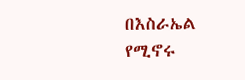በእስራኤል የሚኖሩ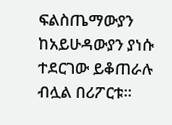ፍልስጤማውያን ከአይሁዳውያን ያነሱ ተደርገው ይቆጠራሉ ብሏል በሪፖርቱ።